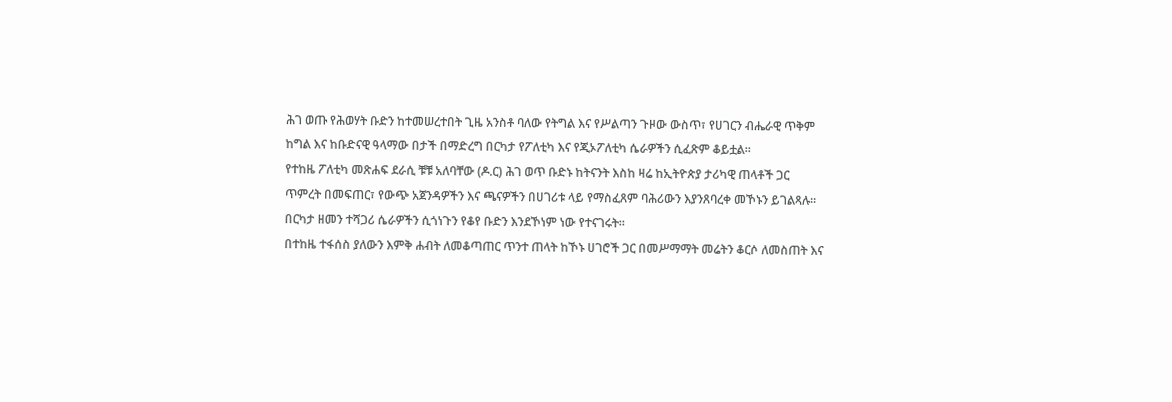ሕገ ወጡ የሕወሃት ቡድን ከተመሠረተበት ጊዜ አንስቶ ባለው የትግል እና የሥልጣን ጉዞው ውስጥ፣ የሀገርን ብሔራዊ ጥቅም ከግል እና ከቡድናዊ ዓላማው በታች በማድረግ በርካታ የፖለቲካ እና የጂኦፖለቲካ ሴራዎችን ሲፈጽም ቆይቷል።
የተከዜ ፖለቲካ መጽሐፍ ደራሲ ቹቹ አለባቸው (ዶ.ር) ሕገ ወጥ ቡድኑ ከትናንት እስከ ዛሬ ከኢትዮጵያ ታሪካዊ ጠላቶች ጋር ጥምረት በመፍጠር፣ የውጭ አጀንዳዎችን እና ጫናዎችን በሀገሪቱ ላይ የማስፈጸም ባሕሪውን እያንጸባረቀ መኾኑን ይገልጻሉ። በርካታ ዘመን ተሻጋሪ ሴራዎችን ሲጎነጉን የቆየ ቡድን እንደኾነም ነው የተናገሩት።
በተከዜ ተፋሰስ ያለውን እምቅ ሐብት ለመቆጣጠር ጥንተ ጠላት ከኾኑ ሀገሮች ጋር በመሥማማት መሬትን ቆርሶ ለመስጠት እና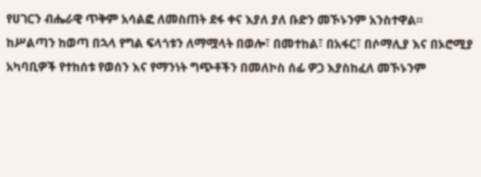የሀገርን ብሔራዊ ጥቅም አሳልፎ ለመስጠት ደፋ ቀና እያለ ያለ ቡድን መኾኑንም አንስተዋል።
ከሥልጣን ከወጣ በኋላ የግል ፍላጎቱን ለማሟላት በወሎ፣ በመተከል፣ በአፋር፣ በሶማሊያ እና በኦሮሚያ አካባቢዎች የተከሰቱ የወሰን እና የማንነት ግጭቶችን በመለኮስ ሰፊ ዎጋ እያስከፈለ መኾኑንም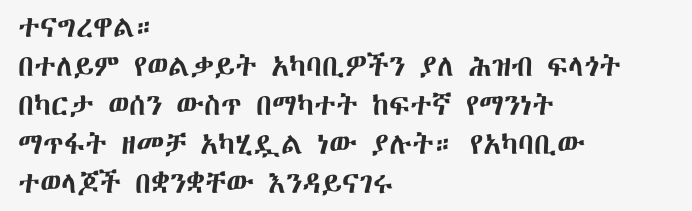ተናግረዋል።
በተለይም የወልቃይት አካባቢዎችን ያለ ሕዝብ ፍላጎት በካርታ ወሰን ውስጥ በማካተት ከፍተኛ የማንነት ማጥፋት ዘመቻ አካሂዷል ነው ያሉት። የአካባቢው ተወላጆች በቋንቋቸው እንዳይናገሩ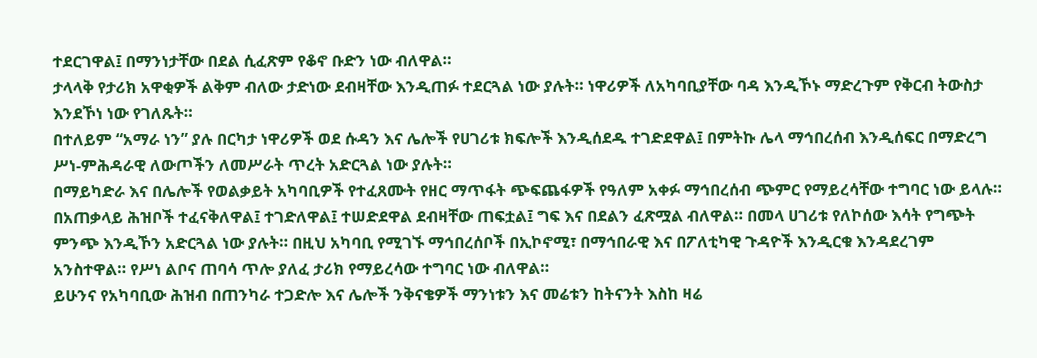ተደርገዋል፤ በማንነታቸው በደል ሲፈጽም የቆኖ ቡድን ነው ብለዋል።
ታላላቅ የታሪክ አዋቂዎች ልቅም ብለው ታድነው ደብዛቸው እንዲጠፉ ተደርጓል ነው ያሉት። ነዋሪዎች ለአካባቢያቸው ባዳ እንዲኾኑ ማድረጉም የቅርብ ትውስታ እንደኾነ ነው የገለጹት።
በተለይም “አማራ ነን” ያሉ በርካታ ነዋሪዎች ወደ ሱዳን እና ሌሎች የሀገሪቱ ክፍሎች እንዲሰደዱ ተገድደዋል፤ በምትኩ ሌላ ማኅበረሰብ እንዲሰፍር በማድረግ ሥነ-ምሕዳራዊ ለውጦችን ለመሥራት ጥረት አድርጓል ነው ያሉት።
በማይካድራ እና በሌሎች የወልቃይት አካባቢዎች የተፈጸሙት የዘር ማጥፋት ጭፍጨፋዎች የዓለም አቀፉ ማኅበረሰብ ጭምር የማይረሳቸው ተግባር ነው ይላሉ።
በአጠቃላይ ሕዝቦች ተፈናቅለዋል፤ ተገድለዋል፤ ተሠድደዋል ደብዛቸው ጠፍቷል፤ ግፍ እና በደልን ፈጽሟል ብለዋል። በመላ ሀገሪቱ የለኮሰው እሳት የግጭት ምንጭ እንዲኾን አድርጓል ነው ያሉት። በዚህ አካባቢ የሚገኙ ማኅበረሰቦች በኢኮኖሚ፣ በማኅበራዊ እና በፖለቲካዊ ጉዳዮች እንዲርቁ እንዳደረገም አንስተዋል። የሥነ ልቦና ጠባሳ ጥሎ ያለፈ ታሪክ የማይረሳው ተግባር ነው ብለዋል።
ይሁንና የአካባቢው ሕዝብ በጠንካራ ተጋድሎ እና ሌሎች ንቅናቄዎች ማንነቱን እና መሬቱን ከትናንት እስከ ዛሬ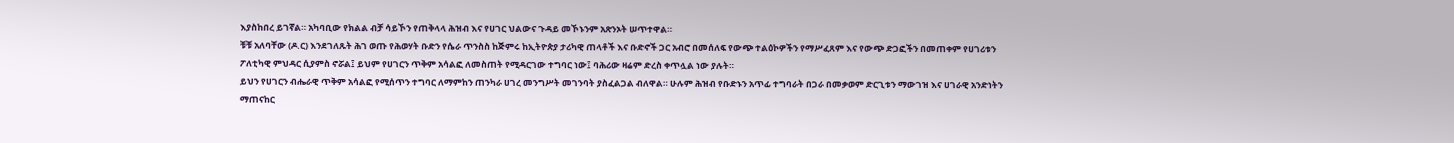እያስከበረ ይገኛል። አካባቢው የክልል ብቻ ሳይኾን የጠቅላላ ሕዝብ እና የሀገር ህልውና ጉዳይ መኾኑንም አጽንኦት ሠጥተዋል።
ቹቹ አለባቸው (ዶ.ር) እንደገለጹት ሕገ ወጡ የሕወሃት ቡድን የሴራ ጥንስስ ከጅምሩ ከኢትዮጵያ ታሪካዊ ጠላቶች እና ቡድኖች ጋር አብሮ በመሰለፍ የውጭ ተልዕኮዎችን የማሥፈጸም እና የውጭ ድጋፎችን በመጠቀም የሀገሪቱን ፖለቲካዊ ምህዳር ሲያምስ ኖሯል፤ ይህም የሀገርን ጥቅም አሳልፎ ለመስጠት የሚዳርገው ተግባር ነው፤ ባሕሪው ዛሬም ድረስ ቀጥሏል ነው ያሉት።
ይህን የሀገርን ብሔራዊ ጥቅም አሳልፎ የሚሰጥን ተግባር ለማምከን ጠንካራ ሀገረ መንግሥት መገንባት ያስፈልጋል ብለዋል። ሁሉም ሕዝብ የቡድኑን አጥፊ ተግባራት በጋራ በመቃወም ድርጊቱን ማውገዝ እና ሀገራዊ አንድነትን ማጠናከር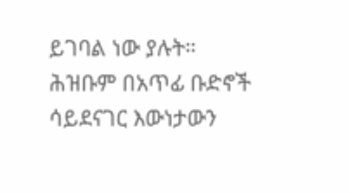ይገባል ነው ያሉት።
ሕዝቡም በአጥፊ ቡድኖች ሳይደናገር እውነታውን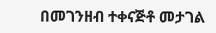በመገንዘብ ተቀናጅቶ መታገል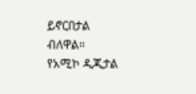ይኖርበታል ብለዋል።
የአሚኮ ዲጂታል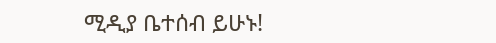ሚዲያ ቤተሰብ ይሁኑ!